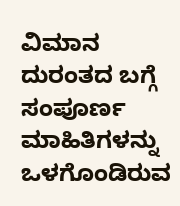ವಿಮಾನ ದುರಂತದ ಬಗ್ಗೆ ಸಂಪೂರ್ಣ ಮಾಹಿತಿಗಳನ್ನು ಒಳಗೊಂಡಿರುವ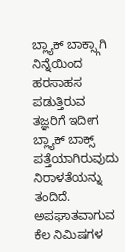ಬ್ಲ್ಯಾಕ್ ಬಾಕ್ಸ್ಗಾಗಿ ನಿನ್ನೆಯಿಂದ ಹರಸಾಹಸ ಪಡುತ್ತಿರುವ ತಜ್ಞರಿಗೆ ಇದೀಗ ಬ್ಲ್ಯಾಕ್ ಬಾಕ್ಸ್ ಪತ್ತೆಯಾಗಿರುವುದು ನಿರಾಳತೆಯನ್ನು ತಂದಿದೆ.
ಅಪಘಾತವಾಗುವ ಕೆಲ ನಿಮಿಷಗಳ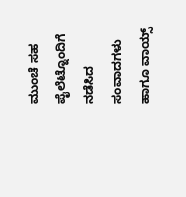ಮುಂಚೆ ಸಹ ಪೈಲೆಟ್ನೊಂದಿಗೆ ನಡೆಸಿದ ಸಂವಾದಗಳು ಹಾಗೂ ವಾಯ್ಸ್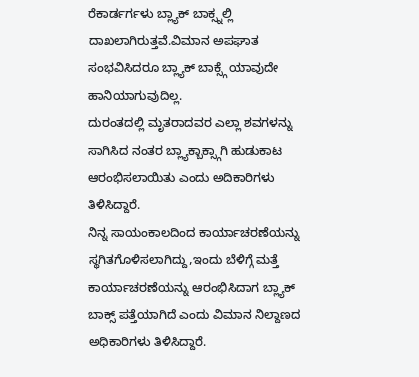ರೆಕಾರ್ಡರ್ಗಳು ಬ್ಲ್ಯಾಕ್ ಬಾಕ್ಸ್ನಲ್ಲಿ ದಾಖಲಾಗಿರುತ್ತವೆ.ವಿಮಾನ ಅಪಘಾತ ಸಂಭವಿಸಿದರೂ ಬ್ಲ್ಯಾಕ್ ಬಾಕ್ಸ್ಗೆ ಯಾವುದೇ ಹಾನಿಯಾಗುವುದಿಲ್ಲ.
ದುರಂತದಲ್ಲಿ ಮೃತರಾದವರ ಎಲ್ಲಾ ಶವಗಳನ್ನು ಸಾಗಿಸಿದ ನಂತರ ಬ್ಲ್ಯಾಕ್ಬಾಕ್ಸ್ಗಾಗಿ ಹುಡುಕಾಟ ಆರಂಭಿಸಲಾಯಿತು ಎಂದು ಅದಿಕಾರಿಗಳು ತಿಳಿಸಿದ್ದಾರೆ.
ನಿನ್ನ ಸಾಯಂಕಾಲದಿಂದ ಕಾರ್ಯಾಚರಣೆಯನ್ನು ಸ್ಥಗಿತಗೊಳಿಸಲಾಗಿದ್ದು,ಇಂದು ಬೆಳಿಗ್ಗೆ ಮತ್ತೆ ಕಾರ್ಯಾಚರಣೆಯನ್ನು ಆರಂಭಿಸಿದಾಗ ಬ್ಲ್ಯಾಕ್ ಬಾಕ್ಸ್ ಪತ್ತೆಯಾಗಿದೆ ಎಂದು ವಿಮಾನ ನಿಲ್ದಾಣದ ಅಧಿಕಾರಿಗಳು ತಿಳಿಸಿದ್ದಾರೆ.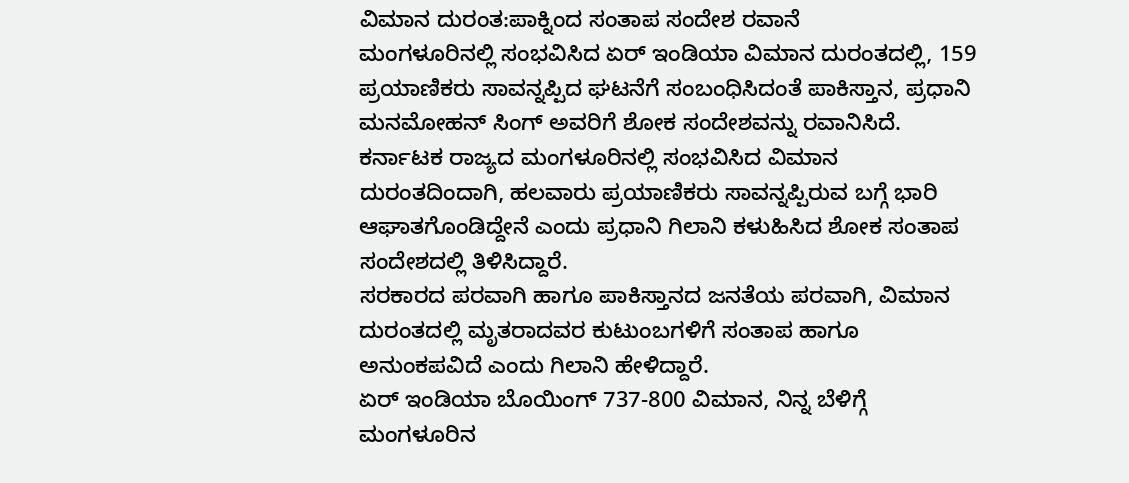ವಿಮಾನ ದುರಂತ:ಪಾಕ್ನಿಂದ ಸಂತಾಪ ಸಂದೇಶ ರವಾನೆ
ಮಂಗಳೂರಿನಲ್ಲಿ ಸಂಭವಿಸಿದ ಏರ್ ಇಂಡಿಯಾ ವಿಮಾನ ದುರಂತದಲ್ಲಿ, 159 ಪ್ರಯಾಣಿಕರು ಸಾವನ್ನಪ್ಪಿದ ಘಟನೆಗೆ ಸಂಬಂಧಿಸಿದಂತೆ ಪಾಕಿಸ್ತಾನ, ಪ್ರಧಾನಿ ಮನಮೋಹನ್ ಸಿಂಗ್ ಅವರಿಗೆ ಶೋಕ ಸಂದೇಶವನ್ನು ರವಾನಿಸಿದೆ.
ಕರ್ನಾಟಕ ರಾಜ್ಯದ ಮಂಗಳೂರಿನಲ್ಲಿ ಸಂಭವಿಸಿದ ವಿಮಾನ ದುರಂತದಿಂದಾಗಿ, ಹಲವಾರು ಪ್ರಯಾಣಿಕರು ಸಾವನ್ನಪ್ಪಿರುವ ಬಗ್ಗೆ ಭಾರಿ ಆಘಾತಗೊಂಡಿದ್ದೇನೆ ಎಂದು ಪ್ರಧಾನಿ ಗಿಲಾನಿ ಕಳುಹಿಸಿದ ಶೋಕ ಸಂತಾಪ ಸಂದೇಶದಲ್ಲಿ ತಿಳಿಸಿದ್ದಾರೆ.
ಸರಕಾರದ ಪರವಾಗಿ ಹಾಗೂ ಪಾಕಿಸ್ತಾನದ ಜನತೆಯ ಪರವಾಗಿ, ವಿಮಾನ ದುರಂತದಲ್ಲಿ ಮೃತರಾದವರ ಕುಟುಂಬಗಳಿಗೆ ಸಂತಾಪ ಹಾಗೂ ಅನುಂಕಪವಿದೆ ಎಂದು ಗಿಲಾನಿ ಹೇಳಿದ್ದಾರೆ.
ಏರ್ ಇಂಡಿಯಾ ಬೊಯಿಂಗ್ 737-800 ವಿಮಾನ, ನಿನ್ನ ಬೆಳಿಗ್ಗೆ ಮಂಗಳೂರಿನ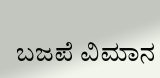ಬಜಪೆ ವಿಮಾನ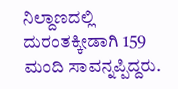ನಿಲ್ದಾಣದಲ್ಲಿ ದುರಂತಕ್ಕೀಡಾಗಿ 159 ಮಂದಿ ಸಾವನ್ನಪ್ಪಿದ್ದರು.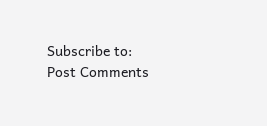Subscribe to:
Post Comments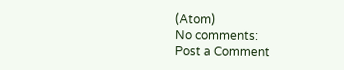(Atom)
No comments:
Post a Comment